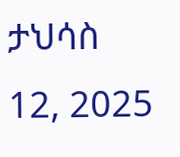ታህሳስ 12, 2025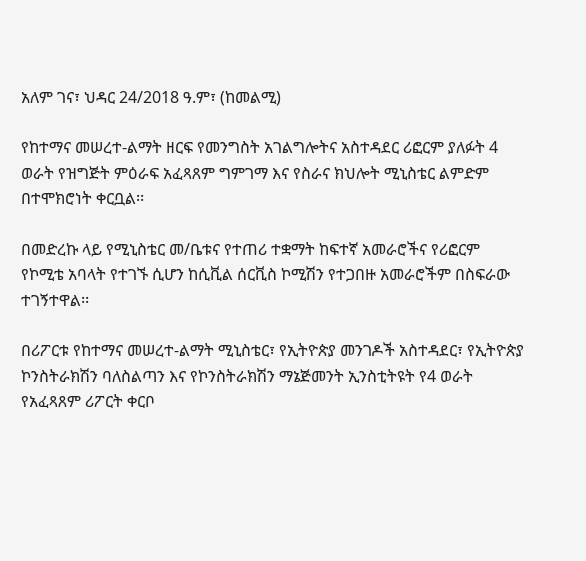አለም ገና፣ ህዳር 24/2018 ዓ.ም፣ (ከመልሚ)

የከተማና መሠረተ-ልማት ዘርፍ የመንግስት አገልግሎትና አስተዳደር ሪፎርም ያለፉት 4 ወራት የዝግጅት ምዕራፍ አፈጻጸም ግምገማ እና የስራና ክህሎት ሚኒስቴር ልምድም በተሞክሮነት ቀርቧል፡፡

በመድረኩ ላይ የሚኒስቴር መ/ቤቱና የተጠሪ ተቋማት ከፍተኛ አመራሮችና የሪፎርም የኮሚቴ አባላት የተገኙ ሲሆን ከሲቪል ሰርቪስ ኮሚሽን የተጋበዙ አመራሮችም በስፍራው ተገኝተዋል፡፡

በሪፖርቱ የከተማና መሠረተ-ልማት ሚኒስቴር፣ የኢትዮጵያ መንገዶች አስተዳደር፣ የኢትዮጵያ ኮንስትራክሽን ባለስልጣን እና የኮንስትራክሽን ማኔጅመንት ኢንስቲትዩት የ4 ወራት የአፈጻጸም ሪፖርት ቀርቦ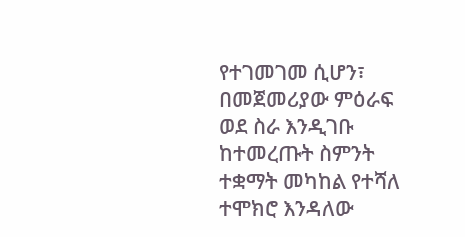የተገመገመ ሲሆን፣ በመጀመሪያው ምዕራፍ ወደ ስራ እንዲገቡ ከተመረጡት ስምንት ተቋማት መካከል የተሻለ ተሞክሮ እንዳለው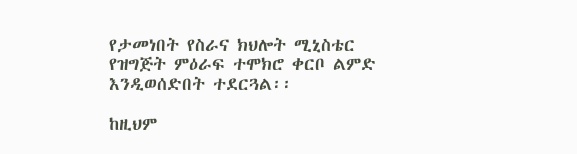የታመነበት የስራና ክህሎት ሚኒስቴር የዝግጅት ምዕራፍ ተሞክሮ ቀርቦ ልምድ እንዲወሰድበት ተደርጓል፡፡

ከዚህም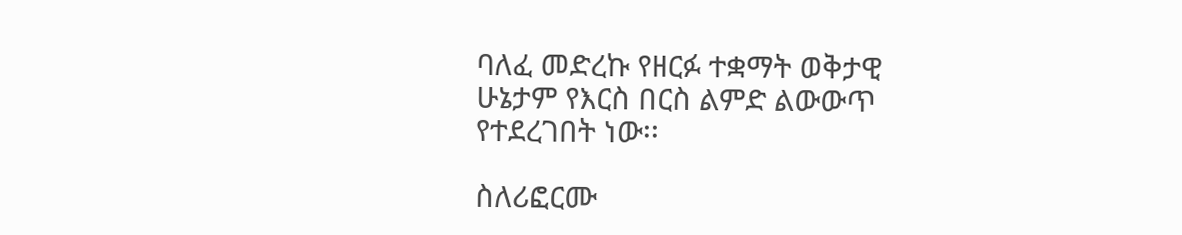ባለፈ መድረኩ የዘርፉ ተቋማት ወቅታዊ ሁኔታም የእርስ በርስ ልምድ ልውውጥ የተደረገበት ነው፡፡

ስለሪፎርሙ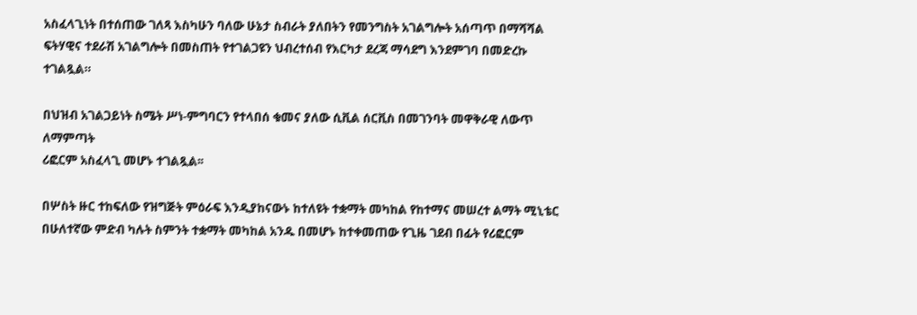አስፈላጊነት በተሰጠው ገለጻ እስካሁን ባለው ሁኔታ ስብራት ያለበትን የመንግስት አገልግሎት አሰጣጥ በማሻሻል ፍትሃዊና ተደራሽ አገልግሎት በመስጠት የተገልጋዩን ህብረተሰብ የእርካታ ደረጃ ማሳደግ እንደምገባ በመድረኩ ተገልጿል።

በህዝብ አገልጋይነት ስሜት ሥነ-ምግባርን የተላበሰ ቁመና ያለው ሲቪል ሰርቪስ በመገንባት መዋቅራዊ ለውጥ ለማምጣት
ሪፎርም አስፈላጊ መሆኑ ተገልጿል፡፡

በሦስት ዙር ተከፍለው የዝግጅት ምዕራፍ እንዲያከናውኑ ከተለዩት ተቋማት መካከል የከተማና መሠረተ ልማት ሚኒቴር በሁለተኛው ምድብ ካሉት ስምንት ተቋማት መካከል አንዱ በመሆኑ ከተቀመጠው የጊዜ ገደብ በፊት የሪፎርም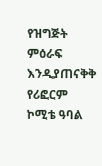የዝግጅት ምዕራፍ እንዲያጠናቅቅ የሪፎርም ኮሚቴ ዓባል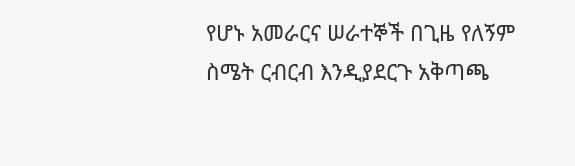የሆኑ አመራርና ሠራተኞች በጊዜ የለኝም ስሜት ርብርብ እንዲያደርጉ አቅጣጫ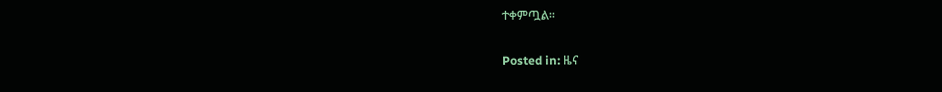ተቀምጧል፡፡

Posted in: ዜና